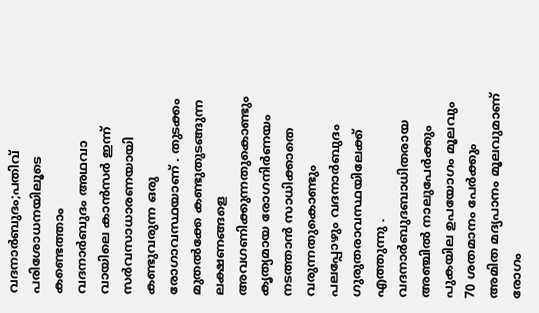വദനാർബുദം;പതിവ് പരിശോധനയിലൂടെ കണ്ടെത്താം
വദനാർബുദം അഥവാ വായിലെ കാൻസർ ഇന്ന് സർവസാധാരണയായി കണ്ടുവരുന്ന ഒരു രോഗാവസ്ഥയാണ് . തുടക്കം മുതൽക്കേ കണ്ടുതുടങ്ങുന്ന ലക്ഷണങ്ങളെ അവഗണിക്കുന്നതുകൊണ്ടും കൃത്യമായ രോഗനിർണയം നടത്താൻ സാധിക്കാതെ വരുന്നതുകൊണ്ടും പലപ്പോഴും വദനാർബുദം ഗുരുതരാവസ്ഥയിലേക്ക് എത്തുന്നു .
വദനാർബുദബാധിതരായ അഞ്ചിൽ നാലുപേർക്കും പുകയില ഉപയോഗം മൂലവും 70 ശതമാനം പേർക്കും അമിത മദ്യപാനം മൂലവുമാണ് രോഗം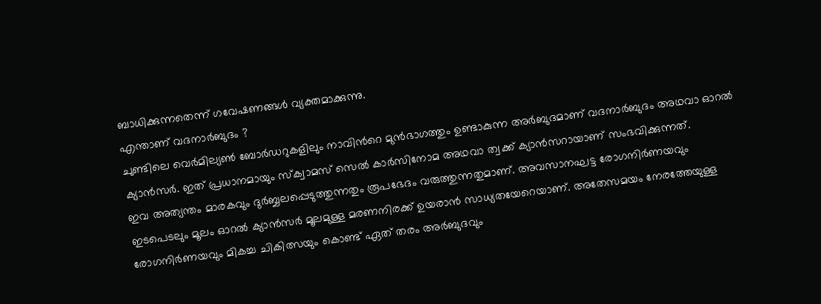ബാധിക്കുന്നതെന്ന് ഗവേഷണങ്ങൾ വ്യക്തമാക്കുന്നു.
എന്താണ് വദനാർബുദം ?
ചുണ്ടിലെ വെർമില്യൺ ബോർഡറുകളിലും നാവിൻറെ മുൻഭാഗത്തും ഉണ്ടാകുന്ന അർബുദമാണ് വദനാർബുദം അഥവാ ഓറൽ ക്യാൻസർ. ഇത് പ്രധാനമായും സ്ക്വാമസ് സെൽ കാർസിനോമ അഥവാ ത്വക്ക് ക്യാൻസറായാണ് സംഭവിക്കുന്നത്.
ഇവ അത്യന്തം മാരകവും ദുർബ്ബലപ്പെടുത്തുന്നതും രൂപഭേദം വരുത്തുന്നതുമാണ്. അവസാനഘട്ട രോഗനിർണയവും ഇടപെടലും മൂലം ഓറൽ ക്യാൻസർ മൂലമുള്ള മരണനിരക്ക് ഉയരാൻ സാധ്യതയേറെയാണ്. അതേസമയം നേരത്തേയുള്ള രോഗനിർണയവും മികച്ച ചികിത്സയും കൊണ്ട് ഏത് തരം അർബുദവും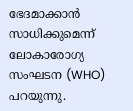ഭേദമാക്കാൻ സാധിക്കുമെന്ന് ലോകാരോഗ്യ സംഘടന (WHO) പറയുന്നു.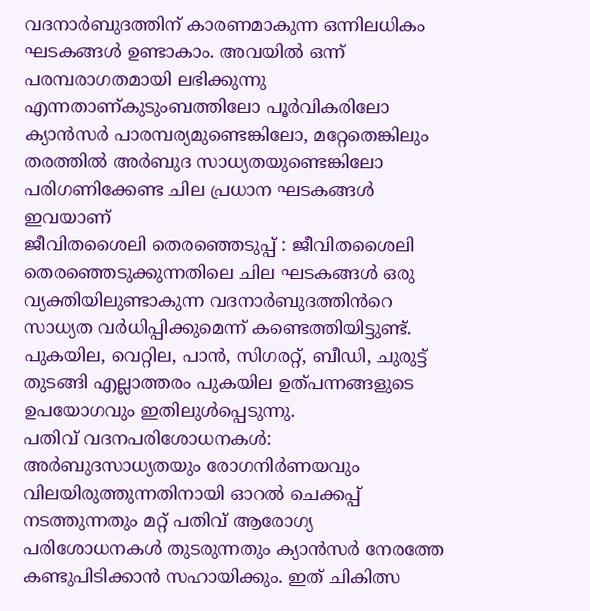വദനാർബുദത്തിന് കാരണമാകുന്ന ഒന്നിലധികം ഘടകങ്ങൾ ഉണ്ടാകാം. അവയിൽ ഒന്ന് പരമ്പരാഗതമായി ലഭിക്കുന്നു എന്നതാണ്കുടുംബത്തിലോ പൂർവികരിലോ ക്യാൻസർ പാരമ്പര്യമുണ്ടെങ്കിലോ, മറ്റേതെങ്കിലും തരത്തിൽ അർബുദ സാധ്യതയുണ്ടെങ്കിലോ പരിഗണിക്കേണ്ട ചില പ്രധാന ഘടകങ്ങൾ ഇവയാണ്
ജീവിതശൈലി തെരഞ്ഞെടുപ്പ് : ജീവിതശൈലി തെരഞ്ഞെടുക്കുന്നതിലെ ചില ഘടകങ്ങൾ ഒരു വ്യക്തിയിലുണ്ടാകുന്ന വദനാർബുദത്തിൻറെ സാധ്യത വർധിപ്പിക്കുമെന്ന് കണ്ടെത്തിയിട്ടുണ്ട്. പുകയില, വെറ്റില, പാൻ, സിഗരറ്റ്, ബീഡി, ചുരുട്ട് തുടങ്ങി എല്ലാത്തരം പുകയില ഉത്പന്നങ്ങളുടെ ഉപയോഗവും ഇതിലുൾപ്പെടുന്നു.
പതിവ് വദനപരിശോധനകൾ: അർബുദസാധ്യതയും രോഗനിർണയവും വിലയിരുത്തുന്നതിനായി ഓറൽ ചെക്കപ്പ് നടത്തുന്നതും മറ്റ് പതിവ് ആരോഗ്യ പരിശോധനകൾ തുടരുന്നതും ക്യാൻസർ നേരത്തേ കണ്ടുപിടിക്കാൻ സഹായിക്കും. ഇത് ചികിത്സ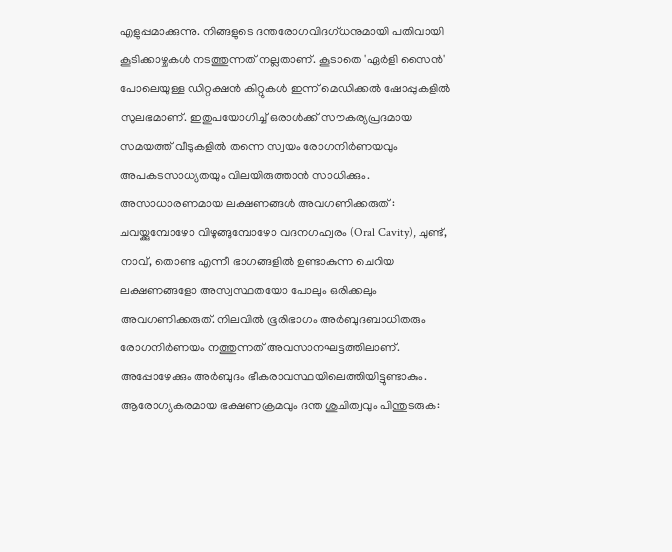എളുപ്പമാക്കുന്നു. നിങ്ങളുടെ ദന്തരോഗവിദഗ്ധനുമായി പതിവായി കൂടിക്കാഴ്ചകൾ നടത്തുന്നത് നല്ലതാണ്. കൂടാതെ 'ഏർളി സൈൻ' പോലെയുള്ള ഡിറ്റക്ഷൻ കിറ്റുകൾ ഇന്ന് മെഡിക്കൽ ഷോപ്പുകളിൽ സുലഭമാണ്. ഇതുപയോഗിച്ച് ഒരാൾക്ക് സൗകര്യപ്രദമായ സമയത്ത് വീടുകളിൽ തന്നെ സ്വയം രോഗനിർണയവും അപകടസാധ്യതയും വിലയിരുത്താൻ സാധിക്കും.
അസാധാരണമായ ലക്ഷണങ്ങൾ അവഗണിക്കരുത് : ചവയ്ക്കുമ്പോഴോ വിഴുങ്ങുമ്പോഴോ വദനഗഹ്വരം (Oral Cavity), ചുണ്ട്, നാവ്, തൊണ്ട എന്നീ ഭാഗങ്ങളിൽ ഉണ്ടാകുന്ന ചെറിയ ലക്ഷണങ്ങളോ അസ്വസ്ഥതയോ പോലും ഒരിക്കലും അവഗണിക്കരുത്. നിലവിൽ ഭൂരിഭാഗം അർബുദബാധിതരും രോഗനിർണയം നത്തുന്നത് അവസാനഘട്ടത്തിലാണ്. അപ്പോഴേക്കും അർബുദം ഭീകരാവസ്ഥയിലെത്തിയിട്ടുണ്ടാകും.
ആരോഗ്യകരമായ ഭക്ഷണക്രമവും ദന്ത ശുചിത്വവും പിന്തുടരുക: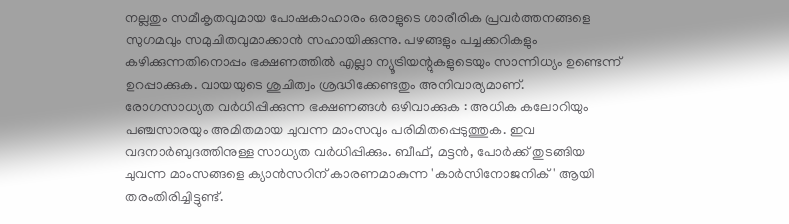നല്ലതും സമീകൃതവുമായ പോഷകാഹാരം ഒരാളുടെ ശാരീരിക പ്രവർത്തനങ്ങളെ സുഗമവും സമുചിതവുമാക്കാൻ സഹായിക്കുന്നു. പഴങ്ങളും പച്ചക്കറികളും കഴിക്കുന്നതിനൊപ്പം ഭക്ഷണത്തിൽ എല്ലാ ന്യൂട്രിയന്റുകളുടെയും സാന്നിധ്യം ഉണ്ടെന്ന് ഉറപ്പാക്കുക. വായയുടെ ശുചിത്വം ശ്രദ്ധിക്കേണ്ടതും അനിവാര്യമാണ്.
രോഗസാധ്യത വർധിപ്പിക്കുന്ന ഭക്ഷണങ്ങൾ ഒഴിവാക്കുക : അധിക കലോറിയും പഞ്ചസാരയും അമിതമായ ചുവന്ന മാംസവും പരിമിതപ്പെടുത്തുക. ഇവ വദനാർബുദത്തിനുള്ള സാധ്യത വർധിപ്പിക്കും. ബീഫ്, മട്ടൻ, പോർക്ക് തുടങ്ങിയ ചുവന്ന മാംസങ്ങളെ ക്യാൻസറിന് കാരണമാകുന്ന 'കാർസിനോജനിക്' ആയി തരംതിരിച്ചിട്ടുണ്ട്.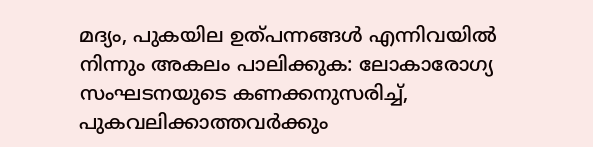മദ്യം, പുകയില ഉത്പന്നങ്ങൾ എന്നിവയിൽ നിന്നും അകലം പാലിക്കുക: ലോകാരോഗ്യ സംഘടനയുടെ കണക്കനുസരിച്ച്, പുകവലിക്കാത്തവർക്കും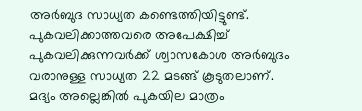അർബുദ സാധ്യത കണ്ടെത്തിയിട്ടുണ്ട്. പുകവലിക്കാത്തവരെ അപേക്ഷിച്ച് പുകവലിക്കുന്നവർക്ക് ശ്വാസകോശ അർബുദം വരാനുള്ള സാധ്യത 22 മടങ്ങ് കൂടുതലാണ്. മദ്യം അല്ലെങ്കിൽ പുകയില മാത്രം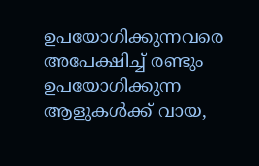ഉപയോഗിക്കുന്നവരെ അപേക്ഷിച്ച് രണ്ടും ഉപയോഗിക്കുന്ന ആളുകൾക്ക് വായ,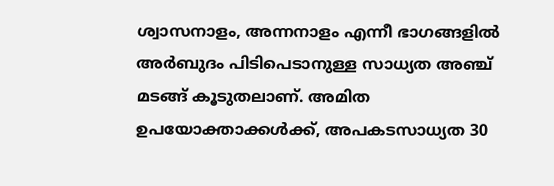ശ്വാസനാളം, അന്നനാളം എന്നീ ഭാഗങ്ങളിൽ അർബുദം പിടിപെടാനുള്ള സാധ്യത അഞ്ച് മടങ്ങ് കൂടുതലാണ്. അമിത ഉപയോക്താക്കൾക്ക്, അപകടസാധ്യത 30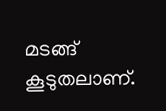മടങ്ങ് കൂടുതലാണ്.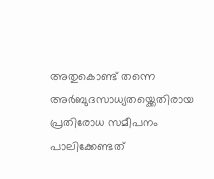അതുകൊണ്ട് തന്നെ അർബുദസാധ്യതയ്ക്കെതിരായ പ്രതിരോധ സമീപനം പാലിക്കേണ്ടത്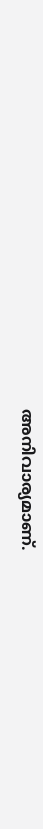അനിവാര്യമാണ്.